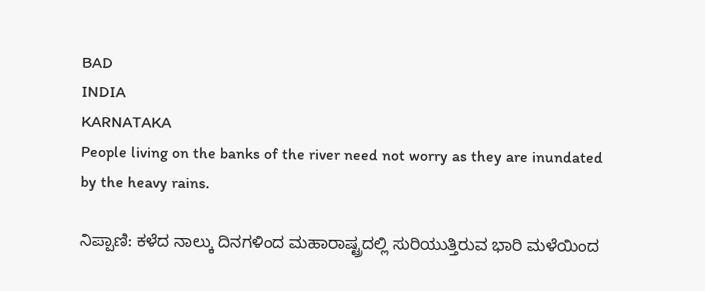BAD
INDIA
KARNATAKA
People living on the banks of the river need not worry as they are inundated by the heavy rains.

ನಿಪ್ಪಾಣಿ: ಕಳೆದ ನಾಲ್ಕು ದಿನಗಳಿಂದ ಮಹಾರಾಷ್ಟ್ರದಲ್ಲಿ ಸುರಿಯುತ್ತಿರುವ ಭಾರಿ ಮಳೆಯಿಂದ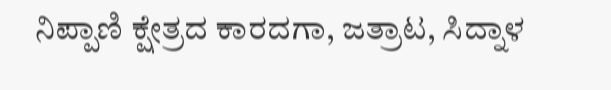ನಿಪ್ಪಾಣಿ ಕ್ಷೇತ್ರದ ಕಾರದಗಾ, ಜತ್ರಾಟ, ಸಿದ್ನಾಳ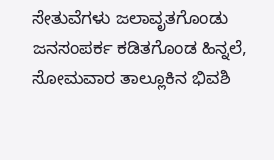ಸೇತುವೆಗಳು ಜಲಾವೃತಗೊಂಡು ಜನಸಂಪರ್ಕ ಕಡಿತಗೊಂಡ ಹಿನ್ನಲೆ, ಸೋಮವಾರ ತಾಲ್ಲೂಕಿನ ಭಿವಶಿ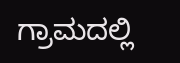ಗ್ರಾಮದಲ್ಲಿ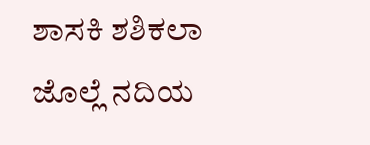ಶಾಸಕಿ ಶಶಿಕಲಾ ಜೊಲ್ಲೆ ನದಿಯ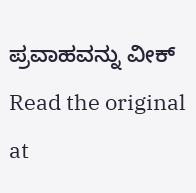ಪ್ರವಾಹವನ್ನು ವೀಕ್
Read the original at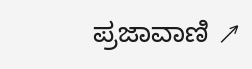ಪ್ರಜಾವಾಣಿ ↗